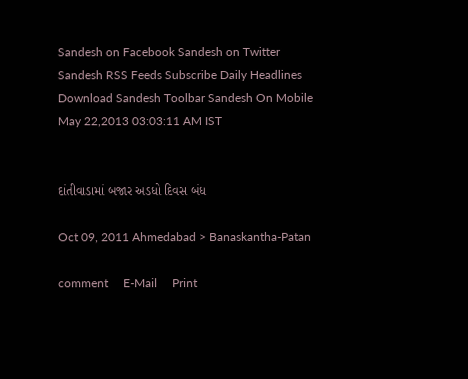Sandesh on Facebook Sandesh on Twitter Sandesh RSS Feeds Subscribe Daily Headlines Download Sandesh Toolbar Sandesh On Mobile
May 22,2013 03:03:11 AM IST


દાંતીવાડામાં બજાર અડધો દિવસ બંધ

Oct 09, 2011 Ahmedabad > Banaskantha-Patan

comment     E-Mail     Print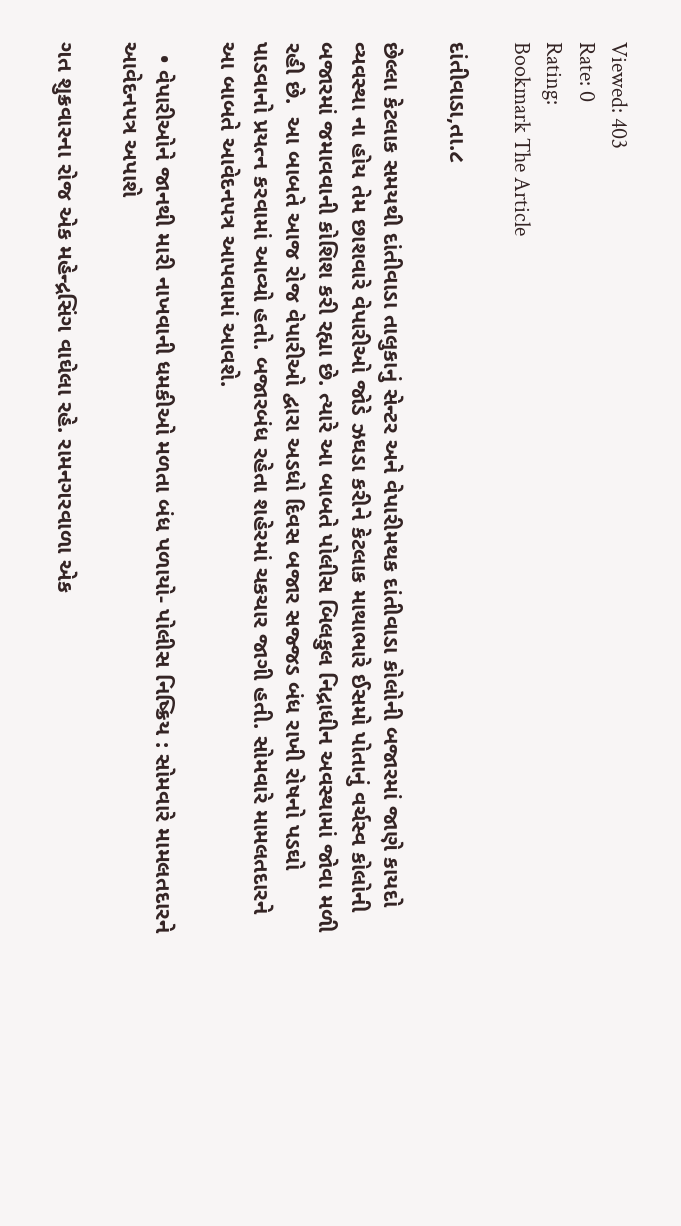Viewed: 403
Rate: 0
Rating:
Bookmark The Article

દાંતીવાડા,તા.૮

છેલ્લા કેટલાક સમયથી દાંતીવાડા તાલુકાનું સેન્ટર અને વેપારીમથક દાંતીવાડા કોલોની બજારમાં જાણે કાયદો વ્યવસ્થા ના હોય તેમ છાશવારે વેપારીઓ જોડે ઝઘડા કરીને કેટલાક માથાભારે ઈસમો પોતાનું વર્ચસ્વ કોલોની બજારમાં જમાવવાની કોશિશ કરી રહ્યા છે. ત્યારે આ બાબતે પોલીસ બિલકુલ નિદ્રાધીન અવસ્થામાં જોવા મળી રહી છે.  આ બાબતે આજ રોજ વેપારીઓ દ્વારા અડધો દિવસ બજાર સજ્જડ બંધ રાખી રોષનો પડઘો પાડવાનો પ્રયત્ન કરવામાં આવ્યો હતો. બજારબંધ રહેતા શહેરમાં ચકચાર જાગી હતી. સોમવારે મામલતદારને આ બાબતે આવેદનપત્ર આપવામાં આવશે.

  • વેપારીઓને જાનથી મારી નાખવાની ધમકીઓ મળતા બંધ પળાયો- પોલીસ નિષ્ક્રિય : સોમવારે મામલતદારને આવેદનપત્ર અપાશે

ગત શુક્રવારના રોજ એક મહેન્દ્રસિંગ વાઘેલા રહે. રામનગરવાળા એક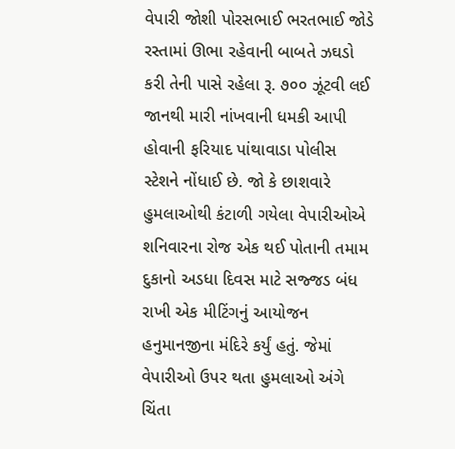વેપારી જોશી પોરસભાઈ ભરતભાઈ જોડે રસ્તામાં ઊભા રહેવાની બાબતે ઝઘડો કરી તેની પાસે રહેલા રૂ. ૭૦૦ ઝૂંટવી લઈ જાનથી મારી નાંખવાની ધમકી આપી હોવાની ફરિયાદ પાંથાવાડા પોલીસ સ્ટેશને નોંધાઈ છે. જો કે છાશવારે હુમલાઓથી કંટાળી ગયેલા વેપારીઓએ શનિવારના રોજ એક થઈ પોતાની તમામ દુકાનો અડધા દિવસ માટે સજ્જડ બંધ રાખી એક મીટિંગનું આયોજન હનુમાનજીના મંદિરે કર્યું હતું. જેમાં વેપારીઓ ઉપર થતા હુમલાઓ અંગે ચિંતા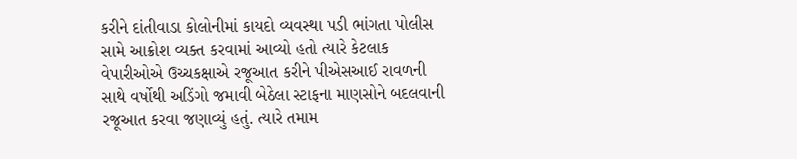કરીને દાંતીવાડા કોલોનીમાં કાયદો વ્યવસ્થા પડી ભાંગતા પોલીસ સામે આક્રોશ વ્યક્ત કરવામાં આવ્યો હતો ત્યારે કેટલાક વેપારીઓએ ઉચ્ચકક્ષાએ રજૂઆત કરીને પીએસઆઈ રાવળની સાથે વર્ષોથી અડિંગો જમાવી બેઠેલા સ્ટાફના માણસોને બદલવાની રજૂઆત કરવા જણાવ્યું હતું. ત્યારે તમામ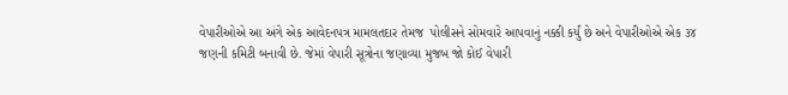વેપારીઓએ આ અંગે એક આવેદનપત્ર મામલતદાર તેમજ  પોલીસને સોમવારે આપવાનું નક્કી કર્યું છે અને વેપારીઓએ એક ૩૪ જણની કમિટી બનાવી છે. જેમાં વેપારી સૂત્રોના જણાવ્યા મુજબ જો કોઈ વેપારી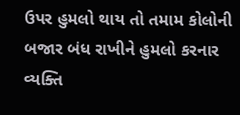ઉપર હુમલો થાય તો તમામ કોલોની બજાર બંધ રાખીને હુમલો કરનાર વ્યક્તિ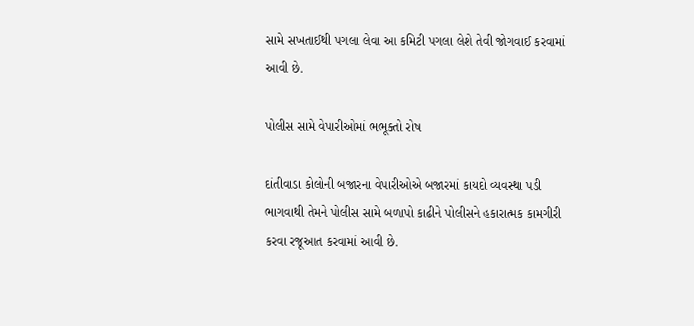સામે સખતાઈથી પગલા લેવા આ કમિટી પગલા લેશે તેવી જોગવાઈ કરવામાં આવી છે.

પોલીસ સામે વેપારીઓમાં ભભૂક્તો રોષ

દાંતીવાડા કોલોની બજારના વેપારીઓએ બજારમાં કાયદો વ્યવસ્થા પડી ભાગવાથી તેમને પોલીસ સામે બળાપો કાઢીને પોલીસને હકારાત્મક કામગીરી કરવા રજૂઆત કરવામાં આવી છે.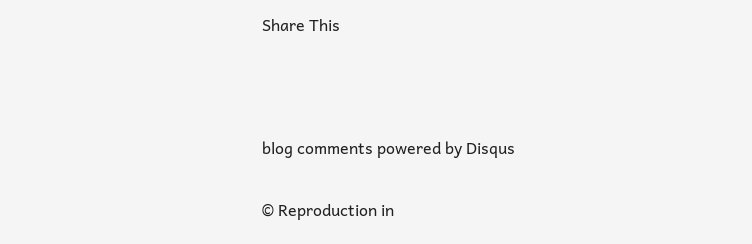Share This





blog comments powered by Disqus


© Reproduction in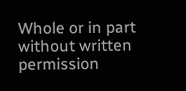Whole or in part without written permission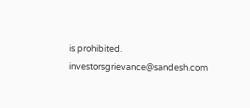is prohibited.
investorsgrievance@sandesh.com